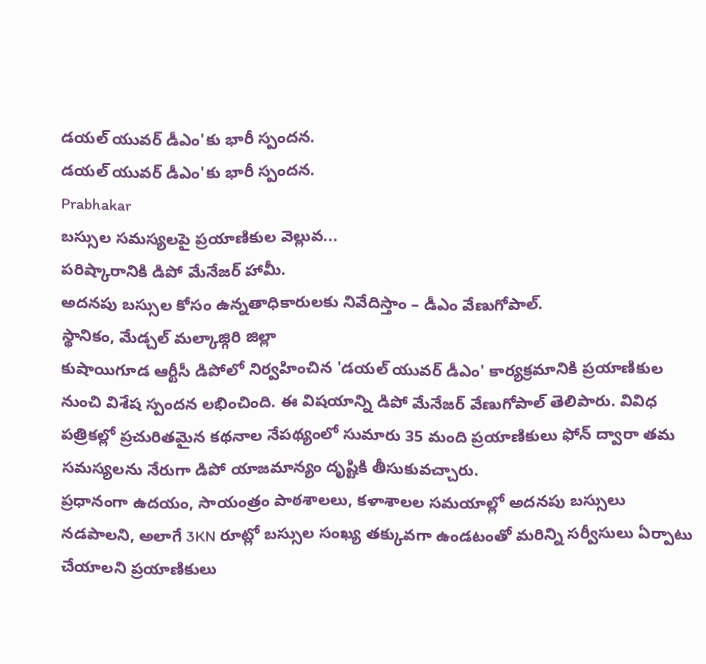డయల్ యువర్ డీఎం'కు భారీ స్పందన.
డయల్ యువర్ డీఎం'కు భారీ స్పందన.
Prabhakar
బస్సుల సమస్యలపై ప్రయాణికుల వెల్లువ...
పరిష్కారానికి డిపో మేనేజర్ హామీ.
అదనపు బస్సుల కోసం ఉన్నతాధికారులకు నివేదిస్తాం – డీఎం వేణుగోపాల్.
స్థానికం, మేడ్చల్ మల్కాజ్గిరి జిల్లా
కుషాయిగూడ ఆర్టీసీ డిపోలో నిర్వహించిన 'డయల్ యువర్ డీఎం' కార్యక్రమానికి ప్రయాణికుల నుంచి విశేష స్పందన లభించింది. ఈ విషయాన్ని డిపో మేనేజర్ వేణుగోపాల్ తెలిపారు. వివిధ పత్రికల్లో ప్రచురితమైన కథనాల నేపథ్యంలో సుమారు 35 మంది ప్రయాణికులు ఫోన్ ద్వారా తమ సమస్యలను నేరుగా డిపో యాజమాన్యం దృష్టికి తీసుకువచ్చారు.
ప్రధానంగా ఉదయం, సాయంత్రం పాఠశాలలు, కళాశాలల సమయాల్లో అదనపు బస్సులు నడపాలని, అలాగే 3KN రూట్లో బస్సుల సంఖ్య తక్కువగా ఉండటంతో మరిన్ని సర్వీసులు ఏర్పాటు చేయాలని ప్రయాణికులు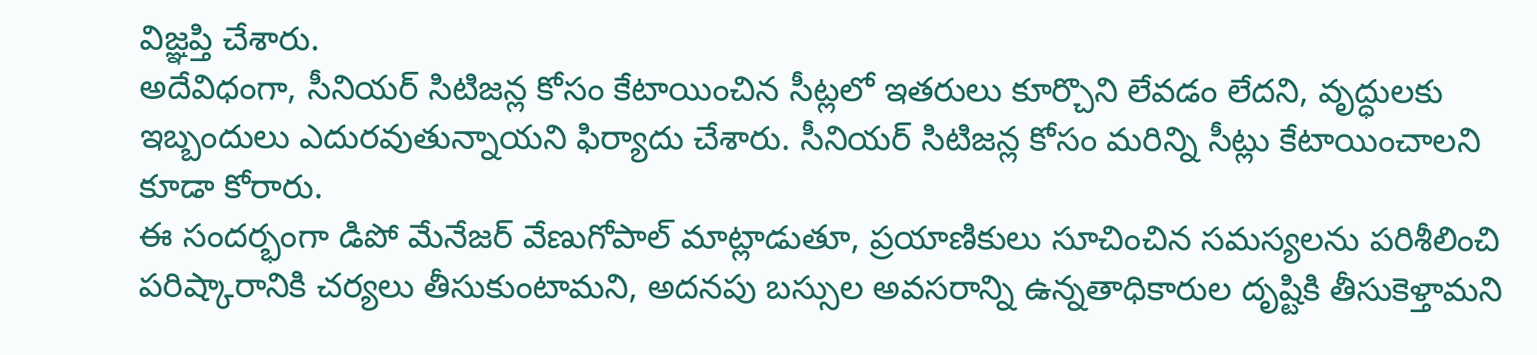విజ్ఞప్తి చేశారు.
అదేవిధంగా, సీనియర్ సిటిజన్ల కోసం కేటాయించిన సీట్లలో ఇతరులు కూర్చొని లేవడం లేదని, వృద్ధులకు ఇబ్బందులు ఎదురవుతున్నాయని ఫిర్యాదు చేశారు. సీనియర్ సిటిజన్ల కోసం మరిన్ని సీట్లు కేటాయించాలని కూడా కోరారు.
ఈ సందర్భంగా డిపో మేనేజర్ వేణుగోపాల్ మాట్లాడుతూ, ప్రయాణికులు సూచించిన సమస్యలను పరిశీలించి పరిష్కారానికి చర్యలు తీసుకుంటామని, అదనపు బస్సుల అవసరాన్ని ఉన్నతాధికారుల దృష్టికి తీసుకెళ్తామని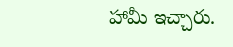హామీ ఇచ్చారు.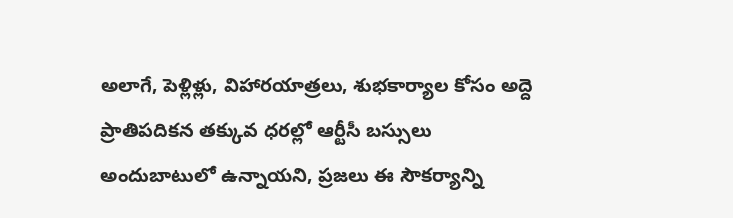అలాగే, పెళ్లిళ్లు, విహారయాత్రలు, శుభకార్యాల కోసం అద్దె ప్రాతిపదికన తక్కువ ధరల్లో ఆర్టీసీ బస్సులు అందుబాటులో ఉన్నాయని, ప్రజలు ఈ సౌకర్యాన్ని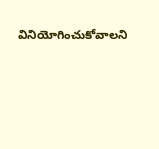వినియోగించుకోవాలని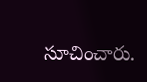సూచించారు.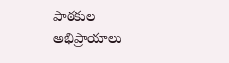పాఠకుల అభిప్రాయాలు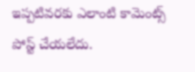ఇప్పటివరకు ఎలాంటి కామెంట్స్ పోస్ట్ చేయలేదు.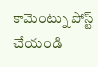కామెంట్ను పోస్ట్ చేయండి